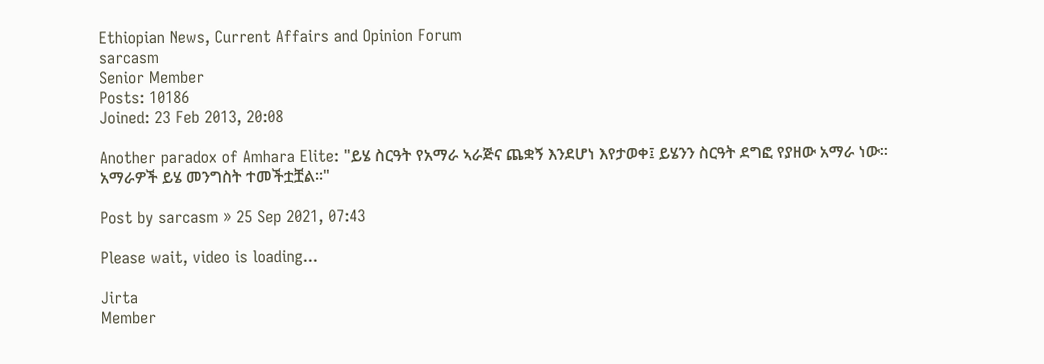Ethiopian News, Current Affairs and Opinion Forum
sarcasm
Senior Member
Posts: 10186
Joined: 23 Feb 2013, 20:08

Another paradox of Amhara Elite: "ይሄ ስርዓት የአማራ ኣራጅና ጨቋኝ እንደሆነ እየታወቀ፤ ይሄንን ስርዓት ደግፎ የያዘው አማራ ነው። አማራዎች ይሄ መንግስት ተመችቷቿል።"

Post by sarcasm » 25 Sep 2021, 07:43

Please wait, video is loading...

Jirta
Member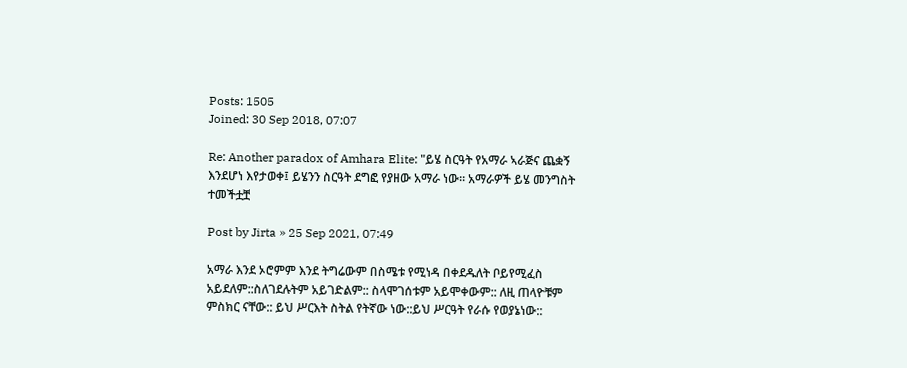Posts: 1505
Joined: 30 Sep 2018, 07:07

Re: Another paradox of Amhara Elite: "ይሄ ስርዓት የአማራ ኣራጅና ጨቋኝ እንደሆነ እየታወቀ፤ ይሄንን ስርዓት ደግፎ የያዘው አማራ ነው። አማራዎች ይሄ መንግስት ተመችቷቿ

Post by Jirta » 25 Sep 2021, 07:49

አማራ እንደ ኦሮምም እንደ ትግሬውም በስሜቱ የሚነዳ በቀደዱለት ቦይየሚፈስ አይደለም::ስለገደሉትም አይገድልም:: ስላሞገሰቱም አይሞቀውም:: ለዚ ጠላዮቹም ምስክር ናቸው:: ይህ ሥርእት ስትል የትኛው ነው::ይህ ሥርዓት የራሱ የወያኔነው::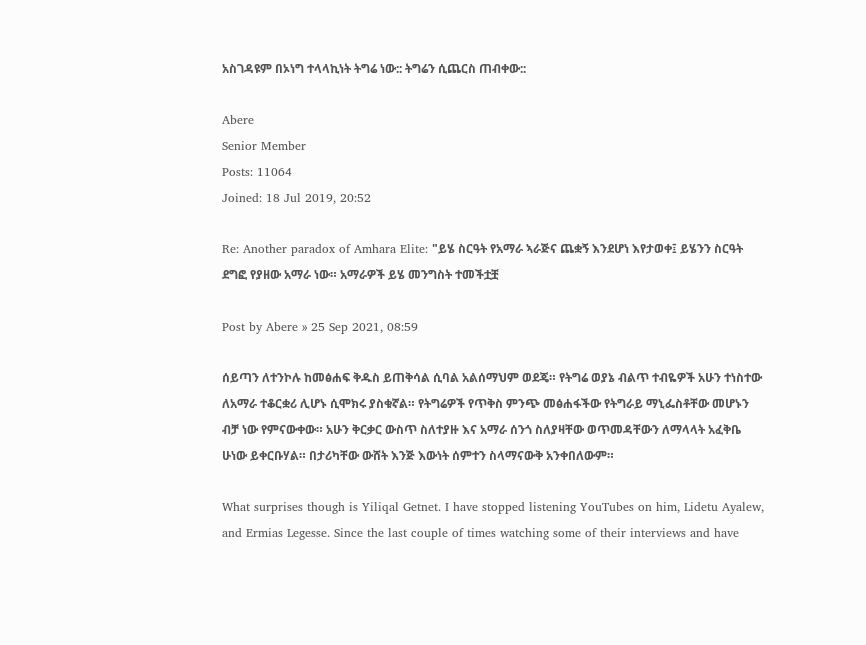አስገዳዩም በኦነግ ተላላኪነት ትግሬ ነው:: ትግሬን ሲጨርስ ጠብቀው::

Abere
Senior Member
Posts: 11064
Joined: 18 Jul 2019, 20:52

Re: Another paradox of Amhara Elite: "ይሄ ስርዓት የአማራ ኣራጅና ጨቋኝ እንደሆነ እየታወቀ፤ ይሄንን ስርዓት ደግፎ የያዘው አማራ ነው። አማራዎች ይሄ መንግስት ተመችቷቿ

Post by Abere » 25 Sep 2021, 08:59

ሰይጣን ለተንኮሉ ከመፅሐፍ ቅዱስ ይጠቅሳል ሲባል አልሰማህም ወደጄ። የትግሬ ወያኔ ብልጥ ተብዬዎች አሁን ተነስተው ለአማራ ተቆርቋሪ ሊሆኑ ሲሞክሩ ያስቁኛል። የትግሬዎች የጥቅስ ምንጭ መፅሐፋችው የትግራይ ማኒፌስቶቸው መሆኑን ብቻ ነው የምናውቀው። አሁን ቅርቃር ውስጥ ስለተያዙ እና አማራ ሰንጎ ስለያዛቸው ወጥመዳቸውን ለማላላት አፈቅቤ ሁነው ይቀርቡሃል። በታሪካቸው ውሸት እንጅ እውነት ሰምተን ስላማናውቅ አንቀበለውም።

What surprises though is Yiliqal Getnet. I have stopped listening YouTubes on him, Lidetu Ayalew, and Ermias Legesse. Since the last couple of times watching some of their interviews and have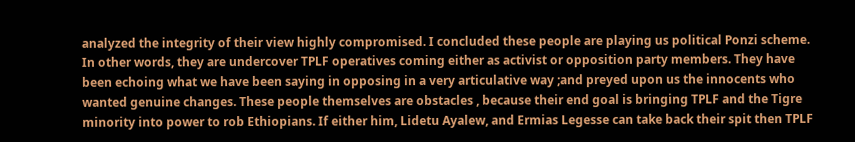analyzed the integrity of their view highly compromised. I concluded these people are playing us political Ponzi scheme. In other words, they are undercover TPLF operatives coming either as activist or opposition party members. They have been echoing what we have been saying in opposing in a very articulative way ;and preyed upon us the innocents who wanted genuine changes. These people themselves are obstacles , because their end goal is bringing TPLF and the Tigre minority into power to rob Ethiopians. If either him, Lidetu Ayalew, and Ermias Legesse can take back their spit then TPLF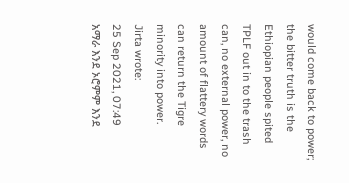would come back to power; the bitter truth is the Ethiopian people spited TPLF out in to the trash can, no external power, no amount of flattery words can return the Tigre minority into power.
Jirta wrote:
25 Sep 2021, 07:49
አማራ እንደ ኦሮምም እንደ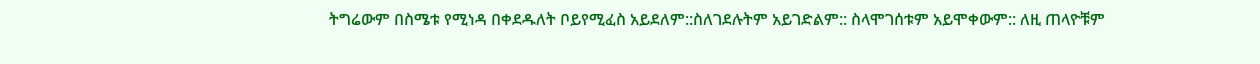ትግሬውም በስሜቱ የሚነዳ በቀደዱለት ቦይየሚፈስ አይደለም::ስለገደሉትም አይገድልም:: ስላሞገሰቱም አይሞቀውም:: ለዚ ጠላዮቹም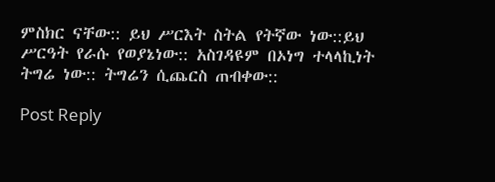ምስክር ናቸው:: ይህ ሥርእት ስትል የትኛው ነው::ይህ ሥርዓት የራሱ የወያኔነው:: አስገዳዩም በኦነግ ተላላኪነት ትግሬ ነው:: ትግሬን ሲጨርስ ጠብቀው::

Post Reply